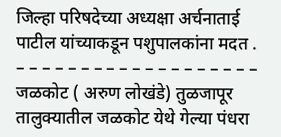जिल्हा परिषदेच्या अध्यक्षा अर्चनाताई पाटील यांच्याकडून पशुपालकांना मदत .
– – – – – – – – – – – – – – – – – – –
जळकोट ( अरुण लोखंडे) तुळजापूर तालुक्यातील जळकोट येथे गेल्या पंधरा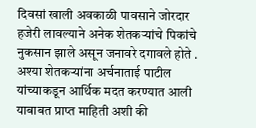दिवसां खाली अवकाळी पावसाने जोरदार हजेरी लावल्याने अनेक शेतकऱ्यांचे पिकांचे नुकसान झाले असून जनावरे दगावले होते . अश्या शेतकऱ्यांना अर्चनाताई पाटील यांच्याकडून आर्थिक मदत करण्यात आली
याबाबत प्राप्त माहिती अशी की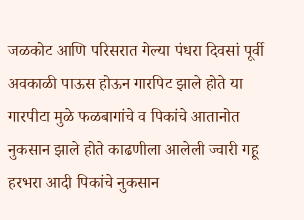जळकोट आणि परिसरात गेल्या पंधरा दिवसां पूर्वी अवकाळी पाऊस होऊन गारपिट झाले होते या गारपीटा मुळे फळबागांचे व पिकांचे आतानोत नुकसान झाले होते काढणीला आलेली ज्वारी गहू हरभरा आदी पिकांचे नुकसान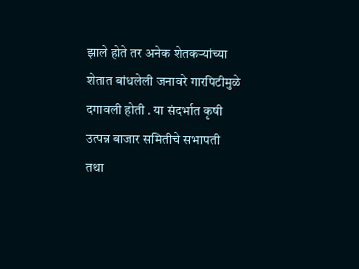झाले होते तर अनेक शेतकऱ्यांच्या शेतात बांधलेली जनावरे गारपिटीमुळे दगावली होती . या संदर्भात कृषी उत्पन्न बाजार समितीचे सभापती तथा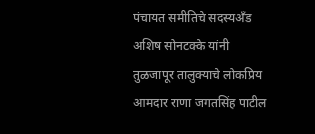पंचायत समीतिचे सदस्यअँड अशिष सोनटक्के यांनी तुळजापूर तालुक्याचे लोकप्रिय आमदार राणा जगतसिंह पाटील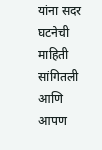यांना सदर घटनेची माहिती सांगितली आणि आपण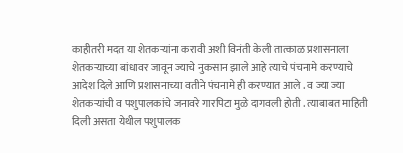काहीतरी मदत या शेतकऱ्यांना करावी अशी विनंती केली तात्काळ प्रशासनाला शेतकऱ्याच्या बांधावर जावून ज्याचे नुकसान झाले आहे त्याचे पंचनामे करण्याचे आदेश दिले आणि प्रशासनाच्या वतीने पंचनामे ही करण्यात आले . व ज्या ज्या शेतकऱ्यांची व पशुपालकांचे जनावरे गारपिटा मुळे दागवली होती . त्याबाबत माहिती दिली असता येथील पशुपालक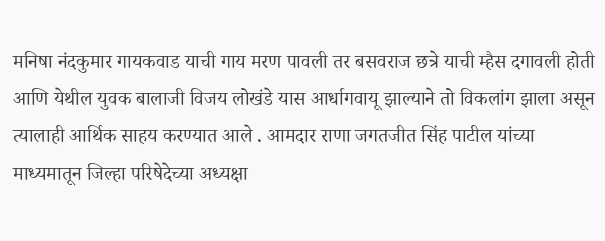मनिषा नंदकुमार गायकवाड याची गाय मरण पावली तर बसवराज छत्रे याची म्हैस दगावली होती आणि येथील युवक बालाजी विजय लोखंडे यास आर्धागवायू झाल्याने तो विकलांग झाला असून त्यालाही आर्थिक साहय करण्यात आले . आमदार राणा जगतजीत सिंह पाटील यांच्या माध्यमातून जिल्हा परिषेदेच्या अध्यक्षा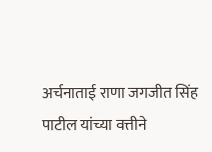अर्चनाताई राणा जगजीत सिंह पाटील यांच्या वत्तीने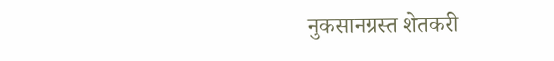नुकसानग्रस्त शेतकरी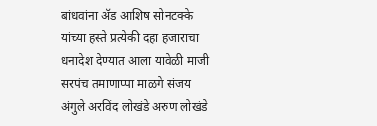बांधवांना ॲड आशिष सोनटक्के यांच्या हस्ते प्रत्येकी दहा हजाराचा धनादेश देण्यात आला यावेळी माजी सरपंच तमाणाप्पा माळगे संजय अंगुले अरविंद लोखंडे अरुण लोखंडे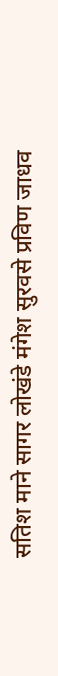सतिश माने सागर लोखंडे मंगेश सुरवसे प्रविण जाधव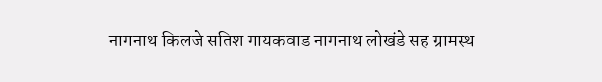नागनाथ किलजे सतिश गायकवाड नागनाथ लोखंडे सह ग्रामस्थ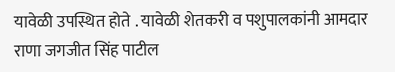यावेळी उपस्थित होते . यावेळी शेतकरी व पशुपालकांनी आमदार राणा जगजीत सिंह पाटील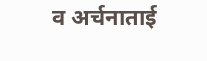व अर्चनाताई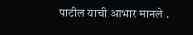पाटील याची आभार मानले .